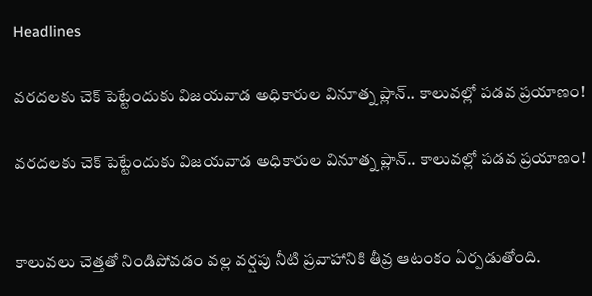Headlines

వరదలకు చెక్ పెట్టేందుకు విజయవాడ అధికారుల వినూత్న ప్లాన్.. కాలువల్లో పడవ ప్రయాణం!

వరదలకు చెక్ పెట్టేందుకు విజయవాడ అధికారుల వినూత్న ప్లాన్.. కాలువల్లో పడవ ప్రయాణం!


కాలువలు చెత్తతో నిండిపోవడం వల్ల వర్షపు నీటి ప్రవాహానికి తీవ్ర ఆటంకం ఏర్పడుతోంది.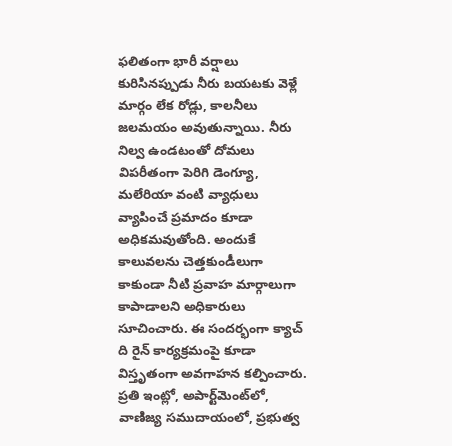ఫలితంగా భారీ వర్షాలు కురిసినప్పుడు నీరు బయటకు వెళ్లే మార్గం లేక రోడ్లు, కాలనీలు జలమయం అవుతున్నాయి. నీరు నిల్వ ఉండటంతో దోమలు విపరీతంగా పెరిగి డెంగ్యూ, మలేరియా వంటి వ్యాధులు వ్యాపించే ప్రమాదం కూడా అధికమవుతోంది. అందుకే కాలువలను చెత్తకుండీలుగా కాకుండా నీటి ప్రవాహ మార్గాలుగా కాపాడాలని అధికారులు సూచించారు. ఈ సందర్భంగా క్యాచ్ ది రైన్ కార్యక్రమంపై కూడా విస్తృతంగా అవగాహన కల్పించారు. ప్రతి ఇంట్లో, అపార్ట్‌మెంట్‌లో, వాణిజ్య సముదాయంలో, ప్రభుత్వ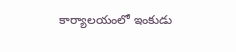కార్యాలయంలో ఇంకుడు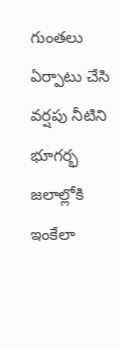గుంతలు ఏర్పాటు చేసి వర్షపు నీటిని భూగర్భ జలాల్లోకి ఇంకేలా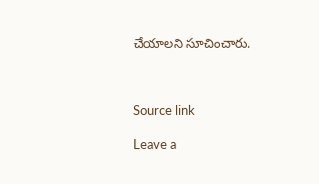చేయాలని సూచించారు.



Source link

Leave a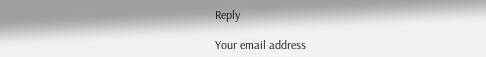Reply

Your email address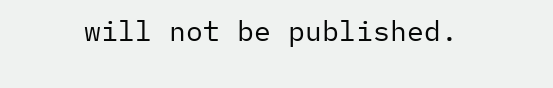will not be published.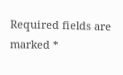Required fields are marked *